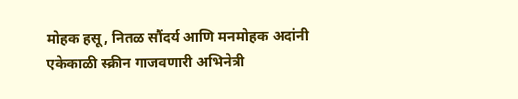मोहक हसू, नितळ सौंदर्य आणि मनमोहक अदांनी एकेकाळी स्क्रीन गाजवणारी अभिनेत्री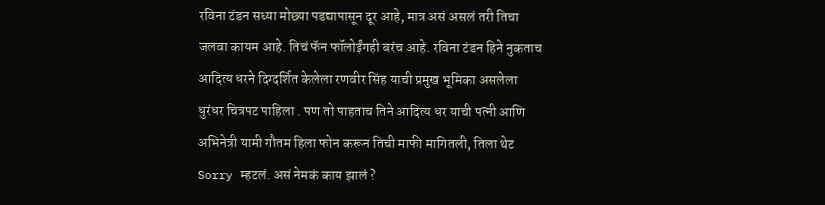रविना टंडन सध्या मोछ्या पडद्यापासून दूर आहे, मात्र असं असलं तरी तिचा जलवा कायम आहे. तिचं फॅन फॉलोईंगही बरंच आहे. रविना टंडन हिने नुकताच आदित्य धरने दिग्दर्शित केलेला रणवीर सिंह याची प्रमुख भूमिका असलेला धुरंधर चित्रपट पाहिला . पण तो पाहताच तिने आदित्य धर याची पत्नी आणि अभिनेत्री यामी गौतम हिला फोन करून तिची माफी मागितली, तिला थेट Sorry म्हटलं. असं नेमकं काय झालं ?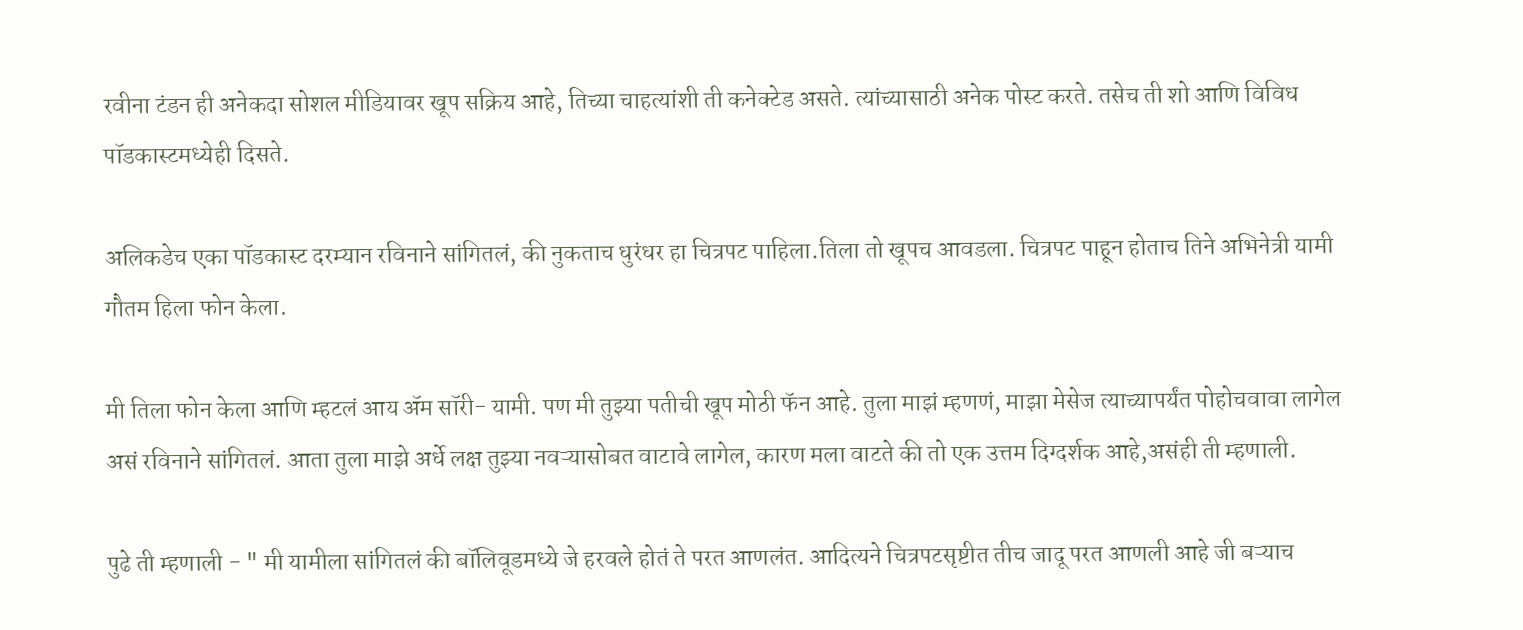रवीना टंडन ही अनेकदा सोशल मीडियावर खूप सक्रिय आहे, तिच्या चाहत्यांशी ती कनेक्टेड असते. त्यांच्यासाठी अनेक पोस्ट करते. तसेच ती शो आणि विविध पॉडकास्टमध्येही दिसते.

अलिकडेच एका पॉडकास्ट दरम्यान रविनाने सांगितलं, की नुकताच धुरंधर हा चित्रपट पाहिला.तिला तो खूपच आवडला. चित्रपट पाहून होताच तिने अभिनेत्री यामी गौतम हिला फोन केला.

मी तिला फोन केला आणि म्हटलं आय ॲम सॉरी- यामी. पण मी तुझ्या पतीची खूप मोठी फॅन आहे. तुला माझं म्हणणं, माझा मेसेज त्याच्यापर्यंत पोहोचवावा लागेल असं रविनाने सांगितलं. आता तुला माझे अर्धे लक्ष तुझ्या नवऱ्यासोबत वाटावे लागेल, कारण मला वाटते की तो एक उत्तम दिग्दर्शक आहे,असंही ती म्हणाली.

पुढे ती म्हणाली - " मी यामीला सांगितलं की बॉलिवूडमध्ये जे हरवले होतं ते परत आणलंत. आदित्यने चित्रपटसृष्टीत तीच जादू परत आणली आहे जी बऱ्याच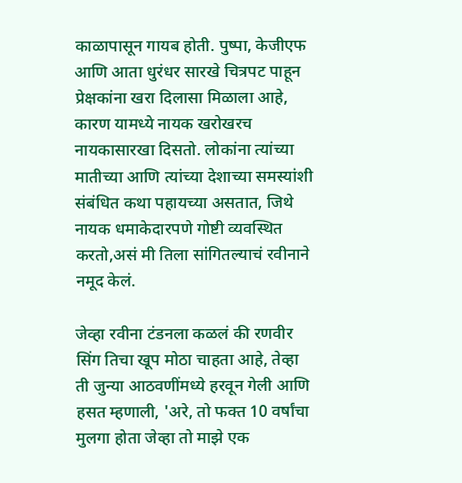काळापासून गायब होती. पुष्पा, केजीएफ आणि आता धुरंधर सारखे चित्रपट पाहून प्रेक्षकांना खरा दिलासा मिळाला आहे, कारण यामध्ये नायक खरोखरच नायकासारखा दिसतो. लोकांना त्यांच्या मातीच्या आणि त्यांच्या देशाच्या समस्यांशी संबंधित कथा पहायच्या असतात, जिथे नायक धमाकेदारपणे गोष्टी व्यवस्थित करतो,असं मी तिला सांगितल्याचं रवीनाने नमूद केलं.

जेव्हा रवीना टंडनला कळलं की रणवीर सिंग तिचा खूप मोठा चाहता आहे, तेव्हा ती जुन्या आठवणींमध्ये हरवून गेली आणि हसत म्हणाली, 'अरे, तो फक्त 10 वर्षांचा मुलगा होता जेव्हा तो माझे एक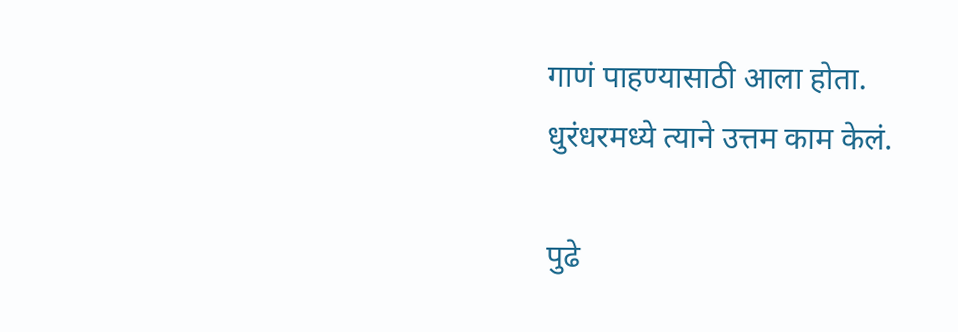गाणं पाहण्यासाठी आला होता. धुरंधरमध्ये त्याने उत्तम काम केलं.

पुढे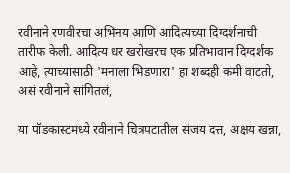रवीनाने रणवीरचा अभिनय आणि आदित्यच्या दिग्दर्शनाची तारीफ केली. आदित्य धर खरोखरच एक प्रतिभावान दिग्दर्शक आहे, त्याच्यासाठी 'मनाला भिडणारा' हा शब्दही कमी वाटतो, असं रवीनाने सांगितलं,

या पॉडकास्टमध्ये रवीनाने चित्रपटातील संजय दत्त, अक्षय खन्ना,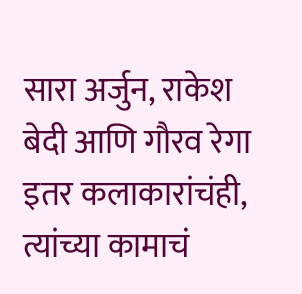सारा अर्जुन, राकेश बेदी आणि गौरव रेगा इतर कलाकारांचंही, त्यांच्या कामाचं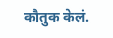कौतुक केलं.